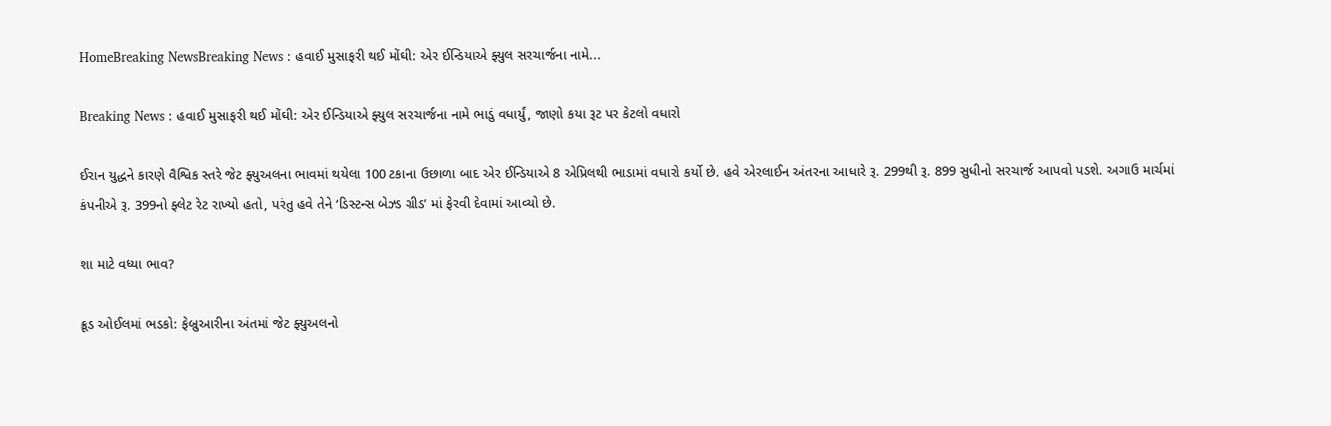HomeBreaking NewsBreaking News : હવાઈ મુસાફરી થઈ મોંઘી: એર ઈન્ડિયાએ ફ્યુલ સરચાર્જના નામે...

Breaking News : હવાઈ મુસાફરી થઈ મોંઘી: એર ઈન્ડિયાએ ફ્યુલ સરચાર્જના નામે ભાડું વધાર્યું, જાણો કયા રૂટ પર કેટલો વધારો

ઈરાન યુદ્ધને કારણે વૈશ્વિક સ્તરે જેટ ફ્યુઅલના ભાવમાં થયેલા 100 ટકાના ઉછાળા બાદ એર ઈન્ડિયાએ 8 એપ્રિલથી ભાડામાં વધારો કર્યો છે. હવે એરલાઈન અંતરના આધારે રૂ. 299થી રૂ. 899 સુધીનો સરચાર્જ આપવો પડશે. અગાઉ માર્ચમાં કંપનીએ રૂ. 399નો ફ્લેટ રેટ રાખ્યો હતો, પરંતુ હવે તેને ‘ડિસ્ટન્સ બેઝ્ડ ગ્રીડ’ માં ફેરવી દેવામાં આવ્યો છે.

શા માટે વધ્યા ભાવ?

ક્રૂડ ઓઈલમાં ભડકો: ફેબ્રુઆરીના અંતમાં જેટ ફ્યુઅલનો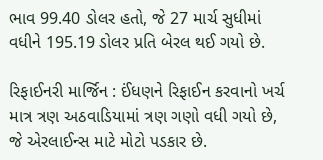ભાવ 99.40 ડોલર હતો, જે 27 માર્ચ સુધીમાં વધીને 195.19 ડોલર પ્રતિ બેરલ થઈ ગયો છે.

રિફાઈનરી માર્જિન : ઈંધણને રિફાઈન કરવાનો ખર્ચ માત્ર ત્રણ અઠવાડિયામાં ત્રણ ગણો વધી ગયો છે, જે એરલાઈન્સ માટે મોટો પડકાર છે.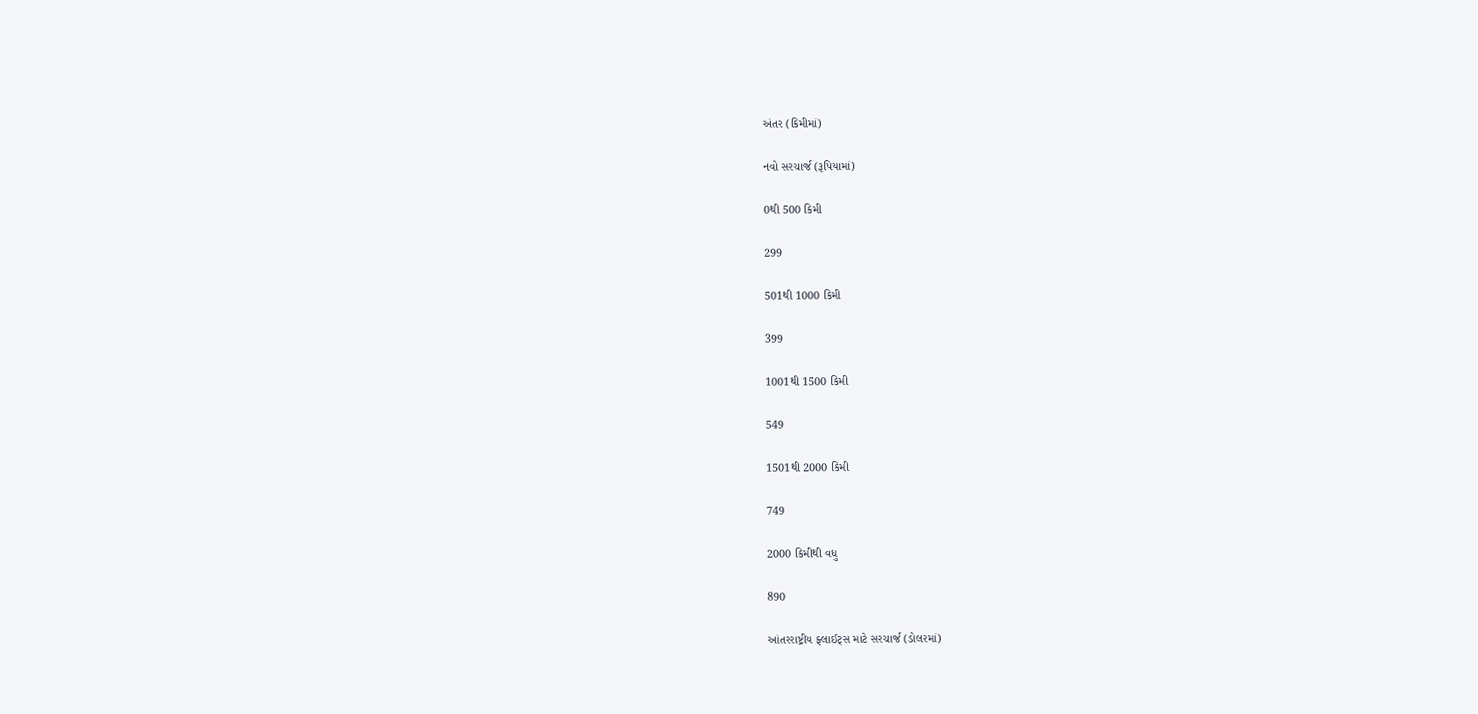અંતર (કિમીમાં)

નવો સરચાર્જ (રૂપિયામાં)

0થી 500 કિમી

299

501થી 1000 કિમી

399

1001થી 1500 કિમી

549

1501થી 2000 કિમી

749

2000 કિમીથી વધુ

890

આંતરરાષ્ટ્રીય ફ્લાઈટ્સ માટે સરચાર્જ (ડોલરમાં)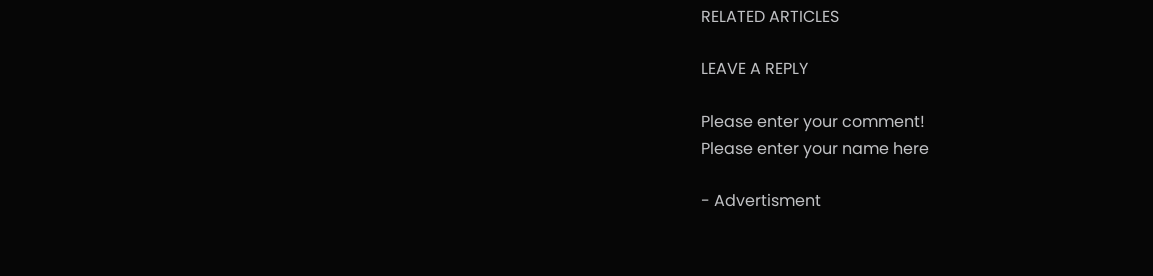RELATED ARTICLES

LEAVE A REPLY

Please enter your comment!
Please enter your name here

- Advertisment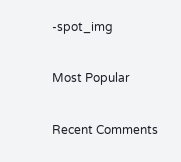-spot_img

Most Popular

Recent Comments